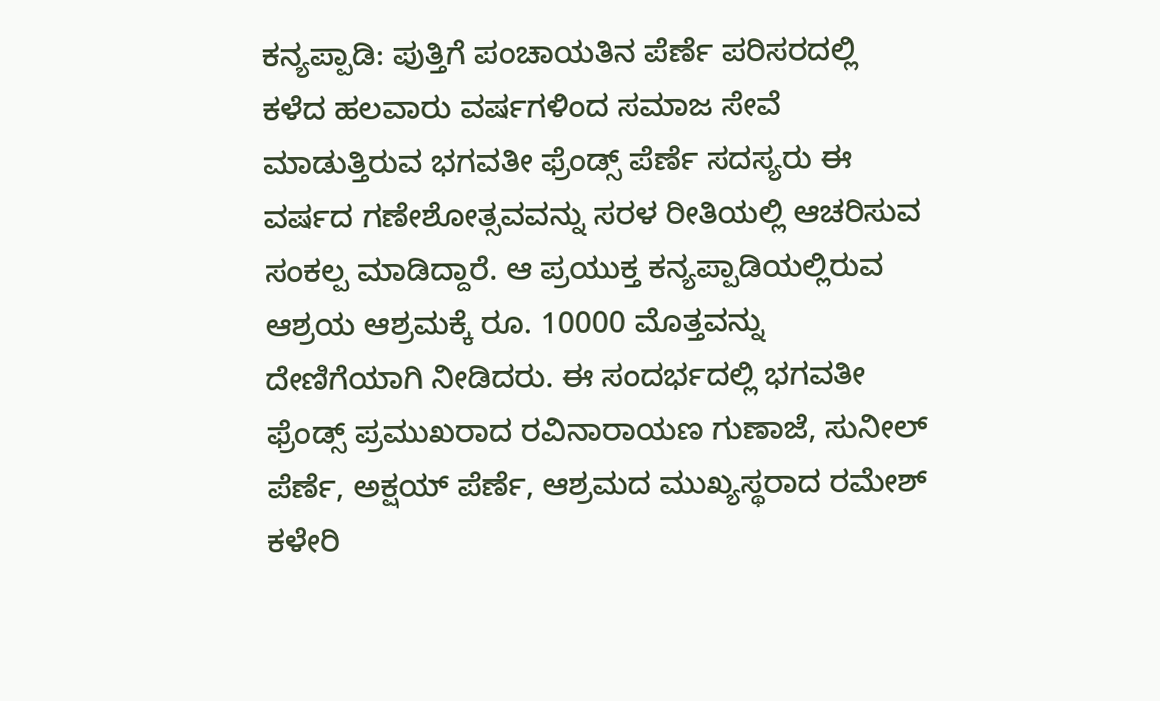ಕನ್ಯಪ್ಪಾಡಿ: ಪುತ್ತಿಗೆ ಪಂಚಾಯತಿನ ಪೆರ್ಣೆ ಪರಿಸರದಲ್ಲಿ ಕಳೆದ ಹಲವಾರು ವರ್ಷಗಳಿಂದ ಸಮಾಜ ಸೇವೆ ಮಾಡುತ್ತಿರುವ ಭಗವತೀ ಫ್ರೆಂಡ್ಸ್ ಪೆರ್ಣೆ ಸದಸ್ಯರು ಈ ವರ್ಷದ ಗಣೇಶೋತ್ಸವವನ್ನು ಸರಳ ರೀತಿಯಲ್ಲಿ ಆಚರಿಸುವ ಸಂಕಲ್ಪ ಮಾಡಿದ್ದಾರೆ. ಆ ಪ್ರಯುಕ್ತ ಕನ್ಯಪ್ಪಾಡಿಯಲ್ಲಿರುವ ಆಶ್ರಯ ಆಶ್ರಮಕ್ಕೆ ರೂ. 10000 ಮೊತ್ತವನ್ನು ದೇಣಿಗೆಯಾಗಿ ನೀಡಿದರು. ಈ ಸಂದರ್ಭದಲ್ಲಿ ಭಗವತೀ ಫ್ರೆಂಡ್ಸ್ ಪ್ರಮುಖರಾದ ರವಿನಾರಾಯಣ ಗುಣಾಜೆ, ಸುನೀಲ್ ಪೆರ್ಣೆ, ಅಕ್ಷಯ್ ಪೆರ್ಣೆ, ಆಶ್ರಮದ ಮುಖ್ಯಸ್ಥರಾದ ರಮೇಶ್ ಕಳೇರಿ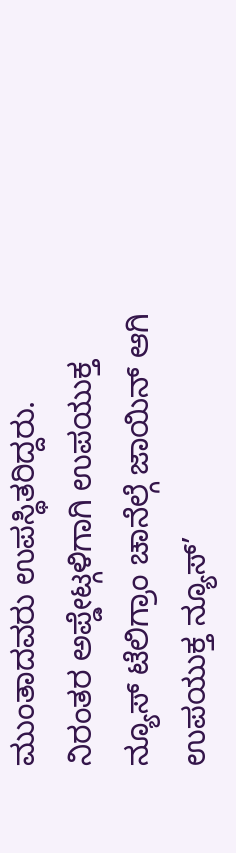ಮುಂತಾದವರು ಉಪಸ್ಥಿತರಿದ್ದರು.
ನಿರಂತರ ಅಪ್ಡೇಟ್ಗಳಿಗಾಗಿ ಉಪಯುಕ್ತ ನ್ಯೂಸ್ ಟೆಲಿಗ್ರಾಂ ಚಾನೆಲ್ಗೆ ಜಾಯಿನ್ ಆಗಿ
ಉಪಯುಕ್ತ ನ್ಯೂಸ್’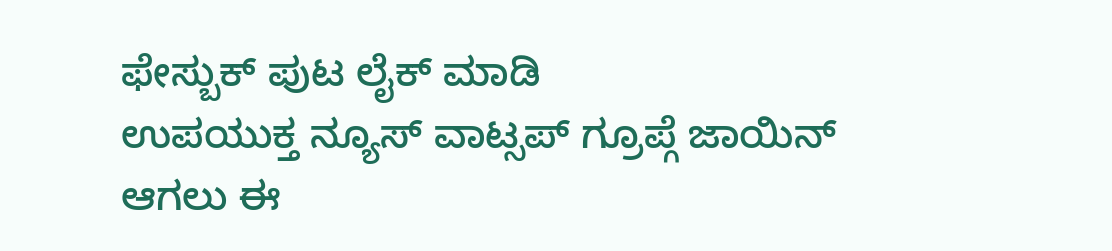ಫೇಸ್ಬುಕ್ ಪುಟ ಲೈಕ್ ಮಾಡಿ
ಉಪಯುಕ್ತ ನ್ಯೂಸ್ ವಾಟ್ಸಪ್ ಗ್ರೂಪ್ಗೆ ಜಾಯಿನ್ ಆಗಲು ಈ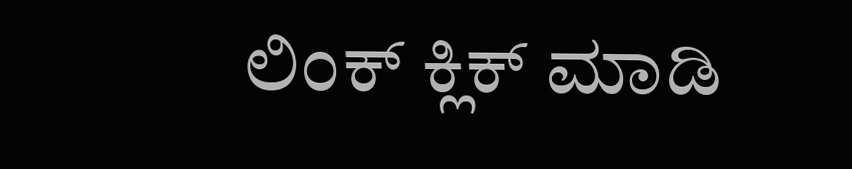ಲಿಂಕ್ ಕ್ಲಿಕ್ ಮಾಡಿ